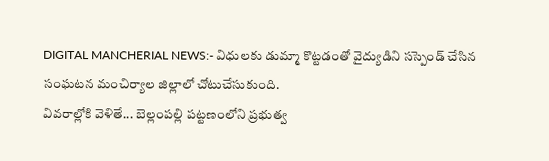DIGITAL MANCHERIAL NEWS:- విధులకు డుమ్మా కొట్టడంతో వైద్యుడిని సస్పెండ్ చేసిన సంఘటన మంచిర్యాల జిల్లాలో చోటుచేసుకుంది.
వివరాల్లోకి వెళితే... బెల్లంపల్లి పట్టణంలోని ప్రభుత్వ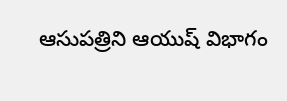ఆసుపత్రిని ఆయుష్ విభాగం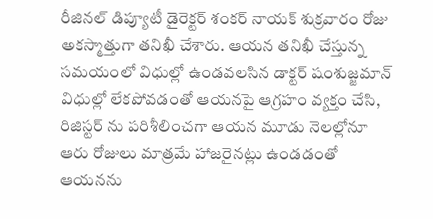రీజినల్ డిప్యూటీ డైరెక్టర్ శంకర్ నాయక్ శుక్రవారం రోజు అకస్మాత్తుగా తనిఖీ చేశారు. ఆయన తనిఖీ చేస్తున్న సమయంలో విధుల్లో ఉండవలసిన డాక్టర్ షంశుజ్జమాన్ విధుల్లో లేకపోవడంతో ఆయనపై ఆగ్రహం వ్యక్తం చేసి, రిజిస్టర్ ను పరిశీలించగా ఆయన మూడు నెలల్లోనూ ఆరు రోజులు మాత్రమే హాజరైనట్లు ఉండడంతో ఆయనను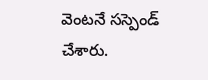వెంటనే సస్పెండ్ చేశారు.